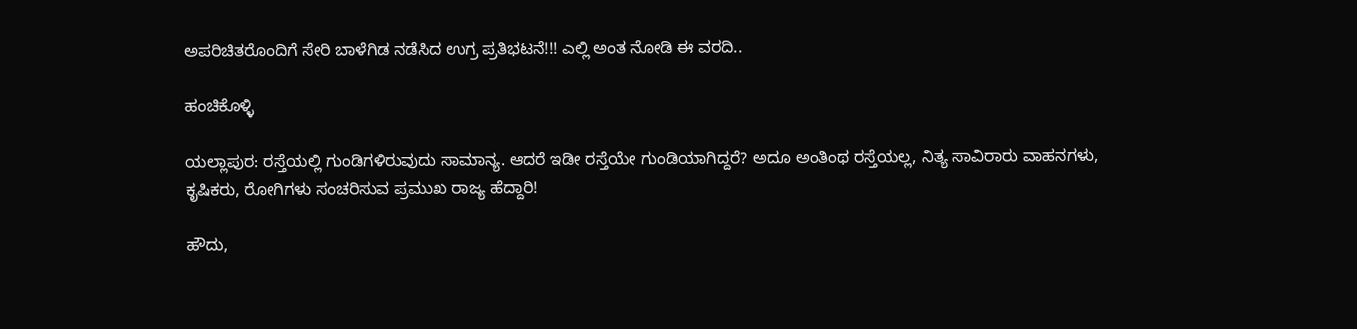ಅಪರಿಚಿತರೊಂದಿಗೆ ಸೇರಿ ಬಾಳೆಗಿಡ ನಡೆಸಿದ ಉಗ್ರ ಪ್ರತಿಭಟನೆ!!! ಎಲ್ಲಿ ಅಂತ ನೋಡಿ ಈ ವರದಿ..

ಹಂಚಿಕೊಳ್ಳಿ

ಯಲ್ಲಾಪುರ: ರಸ್ತೆಯಲ್ಲಿ ಗುಂಡಿಗಳಿರುವುದು ಸಾಮಾನ್ಯ. ಆದರೆ ಇಡೀ ರಸ್ತೆಯೇ ಗುಂಡಿಯಾಗಿದ್ದರೆ? ಅದೂ ಅಂತಿಂಥ ರಸ್ತೆಯಲ್ಲ, ನಿತ್ಯ ಸಾವಿರಾರು ವಾಹನಗಳು, ಕೃಷಿಕರು, ರೋಗಿಗಳು ಸಂಚರಿಸುವ ಪ್ರಮುಖ ರಾಜ್ಯ ಹೆದ್ದಾರಿ!

ಹೌದು,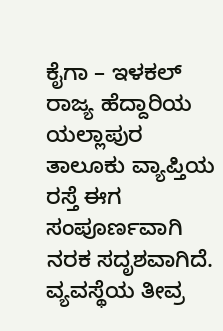ಕೈಗಾ – ಇಳಕಲ್ ರಾಜ್ಯ ಹೆದ್ದಾರಿಯ ಯಲ್ಲಾಪುರ ತಾಲೂಕು ವ್ಯಾಪ್ತಿಯ ರಸ್ತೆ ಈಗ ಸಂಪೂರ್ಣವಾಗಿ ನರಕ ಸದೃಶವಾಗಿದೆ. ವ್ಯವಸ್ಥೆಯ ತೀವ್ರ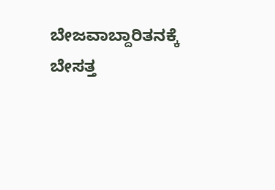ಬೇಜವಾಬ್ದಾರಿತನಕ್ಕೆ ಬೇಸತ್ತ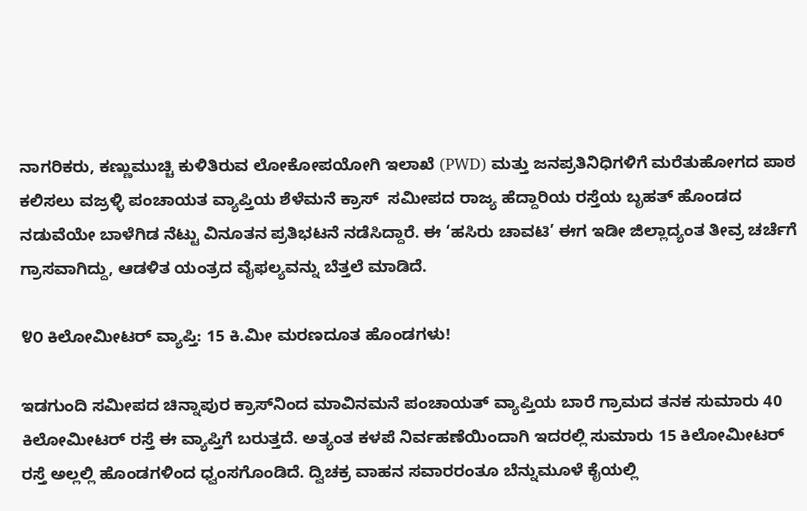ನಾಗರಿಕರು, ಕಣ್ಣುಮುಚ್ಚಿ ಕುಳಿತಿರುವ ಲೋಕೋಪಯೋಗಿ ಇಲಾಖೆ (PWD) ಮತ್ತು ಜನಪ್ರತಿನಿಧಿಗಳಿಗೆ ಮರೆತುಹೋಗದ ಪಾಠ ಕಲಿಸಲು ವಜ್ರಳ್ಳಿ ಪಂಚಾಯತ ವ್ಯಾಪ್ತಿಯ ಶೆಳೆಮನೆ ಕ್ರಾಸ್  ಸಮೀಪದ ರಾಜ್ಯ ಹೆದ್ದಾರಿಯ ರಸ್ತೆಯ ಬೃಹತ್ ಹೊಂಡದ ನಡುವೆಯೇ ಬಾಳೆಗಿಡ ನೆಟ್ಟು ವಿನೂತನ ಪ್ರತಿಭಟನೆ ನಡೆಸಿದ್ದಾರೆ. ಈ ‘ಹಸಿರು ಚಾವಟಿ’ ಈಗ ಇಡೀ ಜಿಲ್ಲಾದ್ಯಂತ ತೀವ್ರ ಚರ್ಚೆಗೆ ಗ್ರಾಸವಾಗಿದ್ದು, ಆಡಳಿತ ಯಂತ್ರದ ವೈಫಲ್ಯವನ್ನು ಬೆತ್ತಲೆ ಮಾಡಿದೆ.

೪೦ ಕಿಲೋಮೀಟರ್ ವ್ಯಾಪ್ತಿ: 15 ಕಿ.ಮೀ ಮರಣದೂತ ಹೊಂಡಗಳು!

ಇಡಗುಂದಿ ಸಮೀಪದ ಚಿನ್ನಾಪುರ ಕ್ರಾಸ್‌ನಿಂದ ಮಾವಿನಮನೆ ಪಂಚಾಯತ್ ವ್ಯಾಪ್ತಿಯ ಬಾರೆ ಗ್ರಾಮದ ತನಕ ಸುಮಾರು 40 ಕಿಲೋಮೀಟರ್ ರಸ್ತೆ ಈ ವ್ಯಾಪ್ತಿಗೆ ಬರುತ್ತದೆ. ಅತ್ಯಂತ ಕಳಪೆ ನಿರ್ವಹಣೆಯಿಂದಾಗಿ ಇದರಲ್ಲಿ ಸುಮಾರು 15 ಕಿಲೋಮೀಟರ್ ರಸ್ತೆ ಅಲ್ಲಲ್ಲಿ ಹೊಂಡಗಳಿಂದ ಧ್ವಂಸಗೊಂಡಿದೆ. ದ್ವಿಚಕ್ರ ವಾಹನ ಸವಾರರಂತೂ ಬೆನ್ನುಮೂಳೆ ಕೈಯಲ್ಲಿ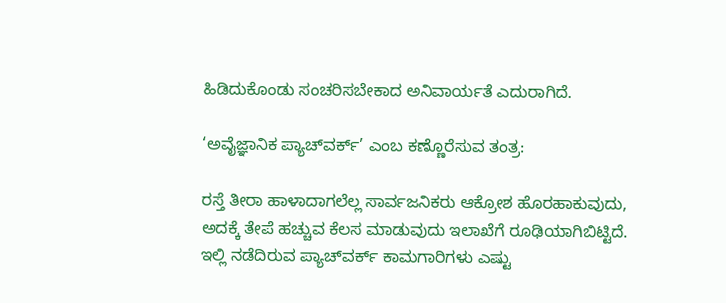ಹಿಡಿದುಕೊಂಡು ಸಂಚರಿಸಬೇಕಾದ ಅನಿವಾರ್ಯತೆ ಎದುರಾಗಿದೆ.

‘ಅವೈಜ್ಞಾನಿಕ ಪ್ಯಾಚ್‌ವರ್ಕ್’ ಎಂಬ ಕಣ್ಣೊರೆಸುವ ತಂತ್ರ:

ರಸ್ತೆ ತೀರಾ ಹಾಳಾದಾಗಲೆಲ್ಲ ಸಾರ್ವಜನಿಕರು ಆಕ್ರೋಶ ಹೊರಹಾಕುವುದು, ಅದಕ್ಕೆ ತೇಪೆ ಹಚ್ಚುವ ಕೆಲಸ ಮಾಡುವುದು ಇಲಾಖೆಗೆ ರೂಢಿಯಾಗಿಬಿಟ್ಟಿದೆ. ಇಲ್ಲಿ ನಡೆದಿರುವ ಪ್ಯಾಚ್‌ವರ್ಕ್ ಕಾಮಗಾರಿಗಳು ಎಷ್ಟು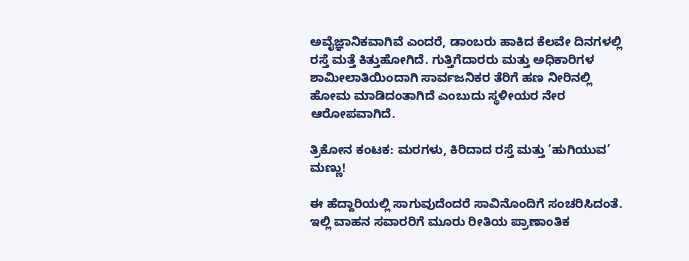ಅವೈಜ್ಞಾನಿಕವಾಗಿವೆ ಎಂದರೆ, ಡಾಂಬರು ಹಾಕಿದ ಕೆಲವೇ ದಿನಗಳಲ್ಲಿ ರಸ್ತೆ ಮತ್ತೆ ಕಿತ್ತುಹೋಗಿದೆ. ಗುತ್ತಿಗೆದಾರರು ಮತ್ತು ಅಧಿಕಾರಿಗಳ ಶಾಮೀಲಾತಿಯಿಂದಾಗಿ ಸಾರ್ವಜನಿಕರ ತೆರಿಗೆ ಹಣ ನೀರಿನಲ್ಲಿ ಹೋಮ ಮಾಡಿದಂತಾಗಿದೆ ಎಂಬುದು ಸ್ಥಳೀಯರ ನೇರ ಆರೋಪವಾಗಿದೆ.

ತ್ರಿಕೋನ ಕಂಟಕ: ಮರಗಳು, ಕಿರಿದಾದ ರಸ್ತೆ ಮತ್ತು ‘ಹುಗಿಯುವ’ ಮಣ್ಣು!

ಈ ಹೆದ್ದಾರಿಯಲ್ಲಿ ಸಾಗುವುದೆಂದರೆ ಸಾವಿನೊಂದಿಗೆ ಸಂಚರಿಸಿದಂತೆ. ಇಲ್ಲಿ ವಾಹನ ಸವಾರರಿಗೆ ಮೂರು ರೀತಿಯ ಪ್ರಾಣಾಂತಿಕ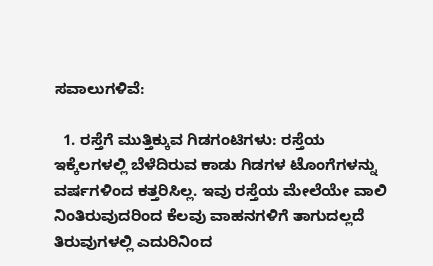ಸವಾಲುಗಳಿವೆ:

  1. ರಸ್ತೆಗೆ ಮುತ್ತಿಕ್ಕುವ ಗಿಡಗಂಟಿಗಳು: ರಸ್ತೆಯ ಇಕ್ಕೆಲಗಳಲ್ಲಿ ಬೆಳೆದಿರುವ ಕಾಡು ಗಿಡಗಳ ಟೊಂಗೆಗಳನ್ನು ವರ್ಷಗಳಿಂದ ಕತ್ತರಿಸಿಲ್ಲ. ಇವು ರಸ್ತೆಯ ಮೇಲೆಯೇ ವಾಲಿ ನಿಂತಿರುವುದರಿಂದ ಕೆಲವು ವಾಹನಗಳಿಗೆ ತಾಗುದಲ್ಲದೆ ತಿರುವುಗಳಲ್ಲಿ ಎದುರಿನಿಂದ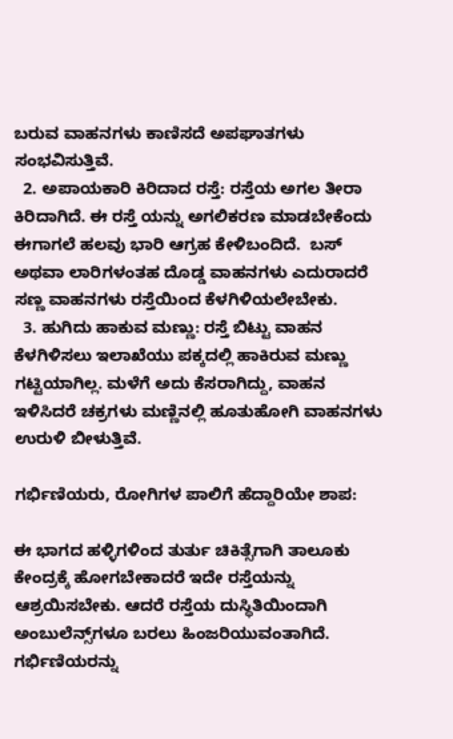ಬರುವ ವಾಹನಗಳು ಕಾಣಿಸದೆ ಅಪಘಾತಗಳು ಸಂಭವಿಸುತ್ತಿವೆ.
  2. ಅಪಾಯಕಾರಿ ಕಿರಿದಾದ ರಸ್ತೆ: ರಸ್ತೆಯ ಅಗಲ ತೀರಾ ಕಿರಿದಾಗಿದೆ. ಈ ರಸ್ತೆ ಯನ್ನು ಅಗಲಿಕರಣ ಮಾಡಬೇಕೆಂದು ಈಗಾಗಲೆ ಹಲವು ಭಾರಿ ಆಗ್ರಹ ಕೇಳಿಬಂದಿದೆ.  ಬಸ್ ಅಥವಾ ಲಾರಿಗಳಂತಹ ದೊಡ್ಡ ವಾಹನಗಳು ಎದುರಾದರೆ ಸಣ್ಣ ವಾಹನಗಳು ರಸ್ತೆಯಿಂದ ಕೆಳಗಿಳಿಯಲೇಬೇಕು.
  3. ಹುಗಿದು ಹಾಕುವ ಮಣ್ಣು: ರಸ್ತೆ ಬಿಟ್ಟು ವಾಹನ ಕೆಳಗಿಳಿಸಲು ಇಲಾಖೆಯು ಪಕ್ಕದಲ್ಲಿ ಹಾಕಿರುವ ಮಣ್ಣು ಗಟ್ಟಿಯಾಗಿಲ್ಲ. ಮಳೆಗೆ ಅದು ಕೆಸರಾಗಿದ್ದು, ವಾಹನ ಇಳಿಸಿದರೆ ಚಕ್ರಗಳು ಮಣ್ಣಿನಲ್ಲಿ ಹೂತುಹೋಗಿ ವಾಹನಗಳು ಉರುಳಿ ಬೀಳುತ್ತಿವೆ.

ಗರ್ಭಿಣಿಯರು, ರೋಗಿಗಳ ಪಾಲಿಗೆ ಹೆದ್ದಾರಿಯೇ ಶಾಪ:

ಈ ಭಾಗದ ಹಳ್ಳಿಗಳಿಂದ ತುರ್ತು ಚಿಕಿತ್ಸೆಗಾಗಿ ತಾಲೂಕು ಕೇಂದ್ರಕ್ಕೆ ಹೋಗಬೇಕಾದರೆ ಇದೇ ರಸ್ತೆಯನ್ನು ಆಶ್ರಯಿಸಬೇಕು. ಆದರೆ ರಸ್ತೆಯ ದುಸ್ಥಿತಿಯಿಂದಾಗಿ ಅಂಬುಲೆನ್ಸ್‌ಗಳೂ ಬರಲು ಹಿಂಜರಿಯುವಂತಾಗಿದೆ. ಗರ್ಭಿಣಿಯರನ್ನು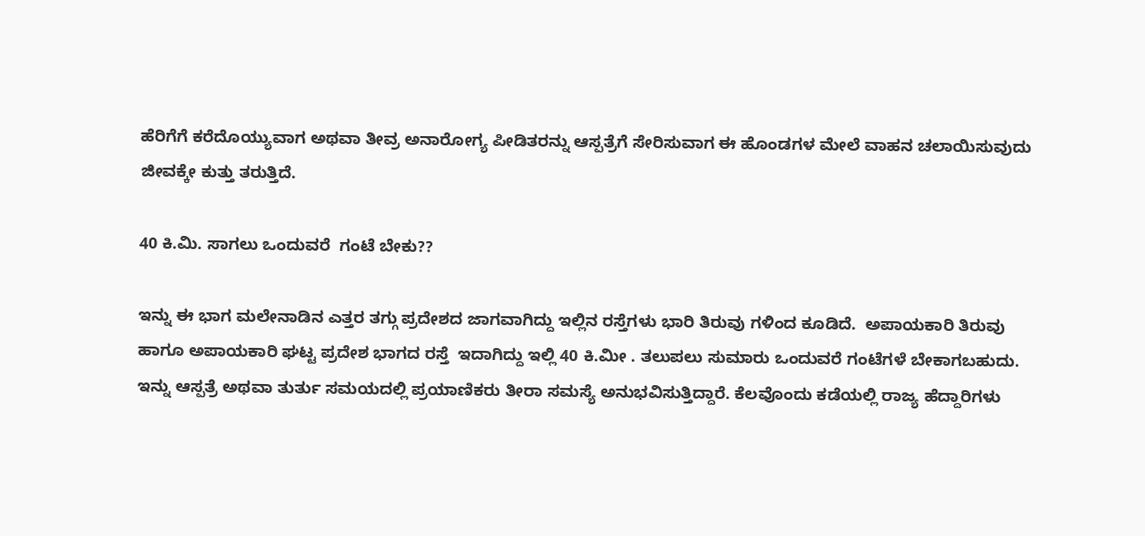ಹೆರಿಗೆಗೆ ಕರೆದೊಯ್ಯುವಾಗ ಅಥವಾ ತೀವ್ರ ಅನಾರೋಗ್ಯ ಪೀಡಿತರನ್ನು ಆಸ್ಪತ್ರೆಗೆ ಸೇರಿಸುವಾಗ ಈ ಹೊಂಡಗಳ ಮೇಲೆ ವಾಹನ ಚಲಾಯಿಸುವುದು ಜೀವಕ್ಕೇ ಕುತ್ತು ತರುತ್ತಿದೆ.

40 ಕಿ.ಮಿ. ಸಾಗಲು ಒಂದುವರೆ  ಗಂಟೆ ಬೇಕು??

ಇನ್ನು ಈ ಭಾಗ ಮಲೇನಾಡಿನ ಎತ್ತರ ತಗ್ಗು ಪ್ರದೇಶದ ಜಾಗವಾಗಿದ್ದು ಇಲ್ಲಿನ ರಸ್ತೆಗಳು ಭಾರಿ ತಿರುವು ಗಳಿಂದ ಕೂಡಿದೆ.  ಅಪಾಯಕಾರಿ ತಿರುವು ಹಾಗೂ ಅಪಾಯಕಾರಿ ಘಟ್ಟ ಪ್ರದೇಶ ಭಾಗದ ರಸ್ತೆ  ಇದಾಗಿದ್ದು ಇಲ್ಲಿ 40 ಕಿ.ಮೀ . ತಲುಪಲು ಸುಮಾರು ಒಂದುವರೆ ಗಂಟೆಗಳೆ ಬೇಕಾಗಬಹುದು. ಇನ್ನು ಆಸ್ಪತ್ರೆ ಅಥವಾ ತುರ್ತು ಸಮಯದಲ್ಲಿ ಪ್ರಯಾಣಿಕರು ತೀರಾ ಸಮಸ್ಯೆ ಅನುಭವಿಸುತ್ತಿದ್ದಾರೆ. ಕೆಲವೊಂದು ಕಡೆಯಲ್ಲಿ ರಾಜ್ಯ ಹೆದ್ದಾರಿಗಳು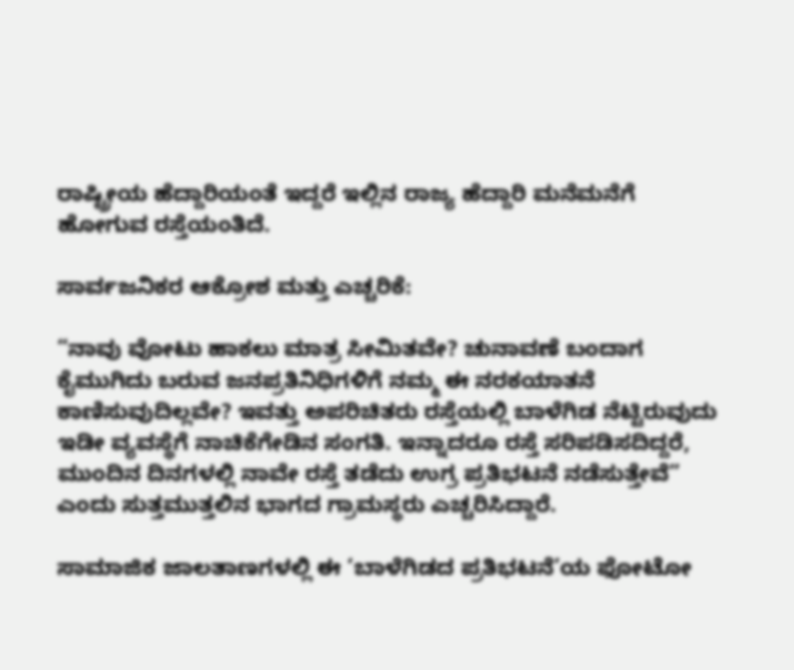ರಾಷ್ಟ್ರೀಯ ಹೆದ್ದಾರಿಯಂತೆ ಇದ್ದರೆ ಇಲ್ಲಿನ ರಾಜ್ಯ ಹೆದ್ದಾರಿ ಮನೆಮನೆಗೆ ಹೋಗುವ ರಸ್ತೆಯಂತಿದೆ.

ಸಾರ್ವಜನಿಕರ ಆಕ್ರೋಶ ಮತ್ತು ಎಚ್ಚರಿಕೆ:

“ನಾವು ವೋಟು ಹಾಕಲು ಮಾತ್ರ ಸೀಮಿತವೇ? ಚುನಾವಣೆ ಬಂದಾಗ ಕೈಮುಗಿದು ಬರುವ ಜನಪ್ರತಿನಿಧಿಗಳಿಗೆ ನಮ್ಮ ಈ ನರಕಯಾತನೆ ಕಾಣಿಸುವುದಿಲ್ಲವೇ? ಇವತ್ತು ಅಪರಿಚಿತರು ರಸ್ತೆಯಲ್ಲಿ ಬಾಳೆಗಿಡ ನೆಟ್ಟಿರುವುದು ಇಡೀ ವ್ಯವಸ್ಥೆಗೆ ನಾಚಿಕೆಗೇಡಿನ ಸಂಗತಿ. ಇನ್ನಾದರೂ ರಸ್ತೆ ಸರಿಪಡಿಸದಿದ್ದರೆ, ಮುಂದಿನ ದಿನಗಳಲ್ಲಿ ನಾವೇ ರಸ್ತೆ ತಡೆದು ಉಗ್ರ ಪ್ರತಿಭಟನೆ ನಡೆಸುತ್ತೇವೆ” ಎಂದು ಸುತ್ತಮುತ್ತಲಿನ ಭಾಗದ ಗ್ರಾಮಸ್ಥರು ಎಚ್ಚರಿಸಿದ್ದಾರೆ.

ಸಾಮಾಜಿಕ ಜಾಲತಾಣಗಳಲ್ಲಿ ಈ ‘ಬಾಳೆಗಿಡದ ಪ್ರತಿಭಟನೆ’ಯ ಫೋಟೋ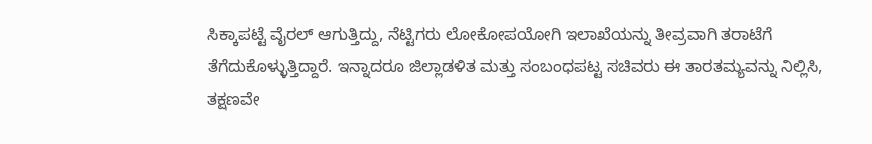ಸಿಕ್ಕಾಪಟ್ಟೆ ವೈರಲ್ ಆಗುತ್ತಿದ್ದು, ನೆಟ್ಟಿಗರು ಲೋಕೋಪಯೋಗಿ ಇಲಾಖೆಯನ್ನು ತೀವ್ರವಾಗಿ ತರಾಟೆಗೆ ತೆಗೆದುಕೊಳ್ಳುತ್ತಿದ್ದಾರೆ. ಇನ್ನಾದರೂ ಜಿಲ್ಲಾಡಳಿತ ಮತ್ತು ಸಂಬಂಧಪಟ್ಟ ಸಚಿವರು ಈ ತಾರತಮ್ಯವನ್ನು ನಿಲ್ಲಿಸಿ, ತಕ್ಷಣವೇ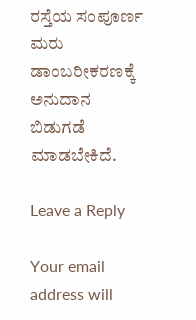ರಸ್ತೆಯ ಸಂಪೂರ್ಣ ಮರು ಡಾಂಬರೀಕರಣಕ್ಕೆ ಅನುದಾನ ಬಿಡುಗಡೆ ಮಾಡಬೇಕಿದೆ.

Leave a Reply

Your email address will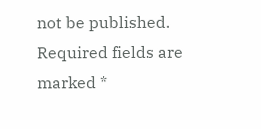not be published. Required fields are marked *